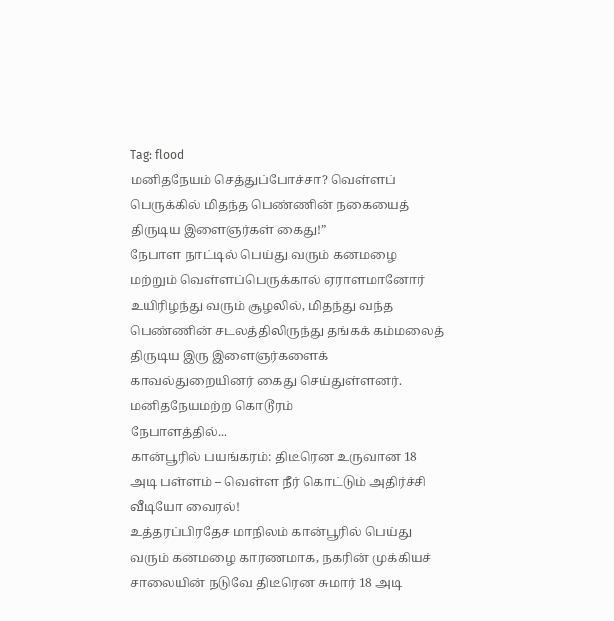Tag: flood
மனிதநேயம் செத்துப்போச்சா? வெள்ளப் பெருக்கில் மிதந்த பெண்ணின் நகையைத் திருடிய இளைஞர்கள் கைது!”
நேபாள நாட்டில் பெய்து வரும் கனமழை மற்றும் வெள்ளப்பெருக்கால் ஏராளமானோர் உயிரிழந்து வரும் சூழலில், மிதந்து வந்த பெண்ணின் சடலத்திலிருந்து தங்கக் கம்மலைத் திருடிய இரு இளைஞர்களைக் காவல்துறையினர் கைது செய்துள்ளனர்.
மனிதநேயமற்ற கொடூரம்
நேபாளத்தில்...
கான்பூரில் பயங்கரம்: திடீரென உருவான 18 அடி பள்ளம் – வெள்ள நீர் கொட்டும் அதிர்ச்சி வீடியோ வைரல்!
உத்தரப்பிரதேச மாநிலம் கான்பூரில் பெய்து வரும் கனமழை காரணமாக, நகரின் முக்கியச் சாலையின் நடுவே திடீரென சுமார் 18 அடி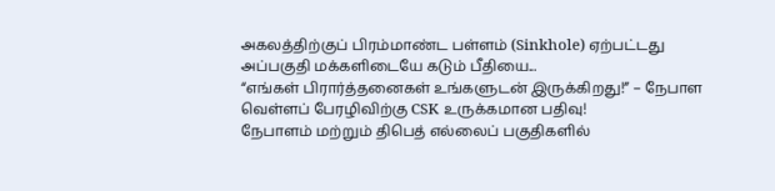அகலத்திற்குப் பிரம்மாண்ட பள்ளம் (Sinkhole) ஏற்பட்டது அப்பகுதி மக்களிடையே கடும் பீதியை...
“எங்கள் பிரார்த்தனைகள் உங்களுடன் இருக்கிறது!” – நேபாள வெள்ளப் பேரழிவிற்கு CSK உருக்கமான பதிவு!
நேபாளம் மற்றும் திபெத் எல்லைப் பகுதிகளில்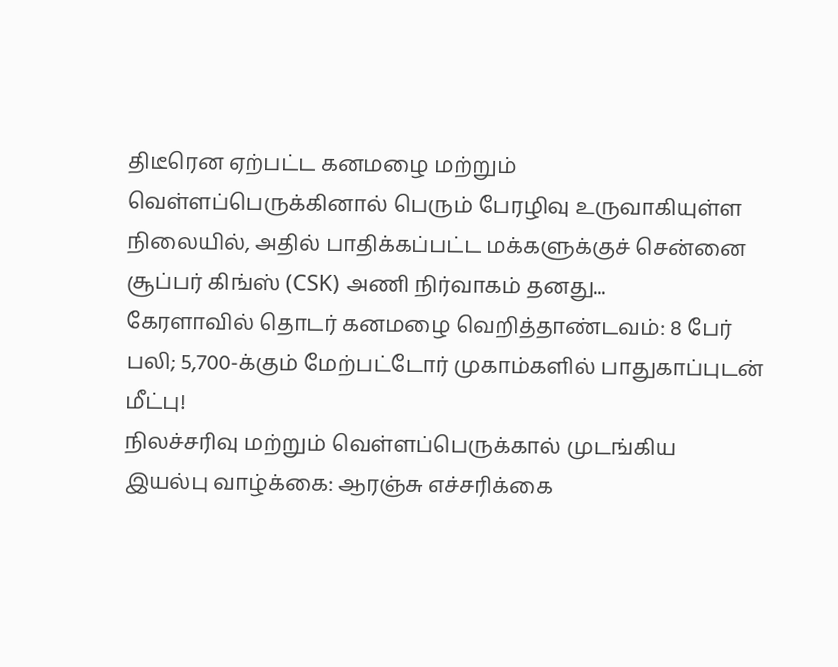திடீரென ஏற்பட்ட கனமழை மற்றும் வெள்ளப்பெருக்கினால் பெரும் பேரழிவு உருவாகியுள்ள நிலையில், அதில் பாதிக்கப்பட்ட மக்களுக்குச் சென்னை சூப்பர் கிங்ஸ் (CSK) அணி நிர்வாகம் தனது...
கேரளாவில் தொடர் கனமழை வெறித்தாண்டவம்: 8 பேர் பலி; 5,700-க்கும் மேற்பட்டோர் முகாம்களில் பாதுகாப்புடன் மீட்பு!
நிலச்சரிவு மற்றும் வெள்ளப்பெருக்கால் முடங்கிய இயல்பு வாழ்க்கை: ஆரஞ்சு எச்சரிக்கை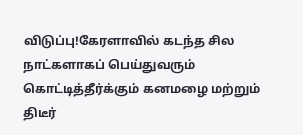விடுப்பு!கேரளாவில் கடந்த சில நாட்களாகப் பெய்துவரும் கொட்டித்தீர்க்கும் கனமழை மற்றும் திடீர்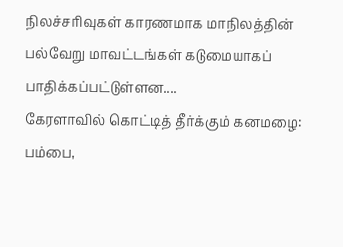நிலச்சரிவுகள் காரணமாக மாநிலத்தின் பல்வேறு மாவட்டங்கள் கடுமையாகப் பாதிக்கப்பட்டுள்ளன....
கேரளாவில் கொட்டித் தீர்க்கும் கனமழை: பம்பை,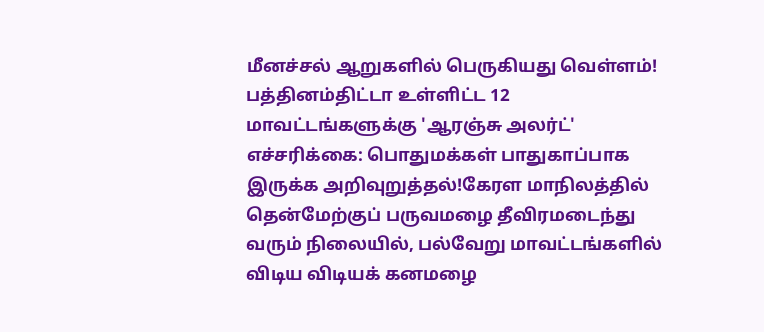மீனச்சல் ஆறுகளில் பெருகியது வெள்ளம்!
பத்தினம்திட்டா உள்ளிட்ட 12 மாவட்டங்களுக்கு 'ஆரஞ்சு அலர்ட்' எச்சரிக்கை: பொதுமக்கள் பாதுகாப்பாக இருக்க அறிவுறுத்தல்!கேரள மாநிலத்தில் தென்மேற்குப் பருவமழை தீவிரமடைந்து வரும் நிலையில், பல்வேறு மாவட்டங்களில் விடிய விடியக் கனமழை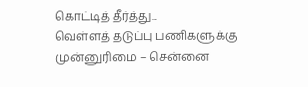கொட்டித் தீர்த்து...
வெள்ளத் தடுப்பு பணிகளுக்கு முன்னுரிமை – சென்னை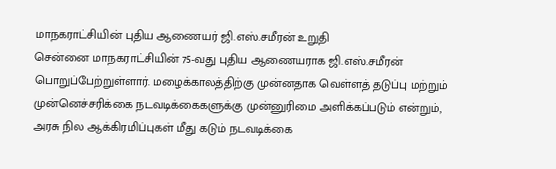மாநகராட்சியின் புதிய ஆணையர் ஜி.எஸ்.சமீரன் உறுதி
சென்னை மாநகராட்சியின் 75-வது புதிய ஆணையராக ஜி.எஸ்.சமீரன் பொறுப்பேற்றுள்ளார். மழைக்காலத்திற்கு முன்னதாக வெள்ளத் தடுப்பு மற்றும் முன்னெச்சரிக்கை நடவடிக்கைகளுக்கு முன்னுரிமை அளிக்கப்படும் என்றும், அரசு நில ஆக்கிரமிப்புகள் மீது கடும் நடவடிக்கை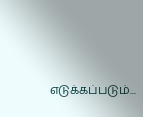எடுக்கப்படும்...